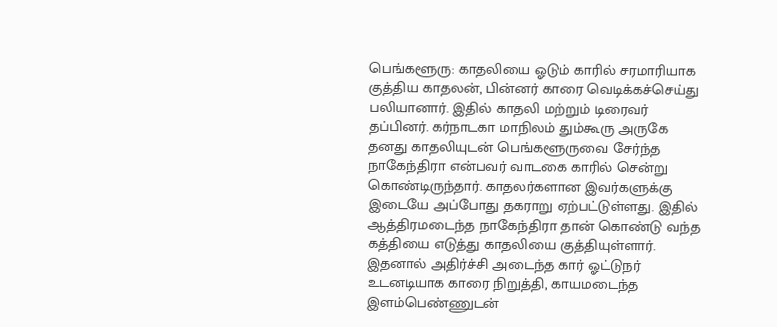பெங்களூரு: காதலியை ஓடும் காரில் சரமாரியாக குத்திய காதலன், பின்னர் காரை வெடிக்கச்செய்து பலியானார். இதில் காதலி மற்றும் டிரைவர் தப்பினர். கர்நாடகா மாநிலம் தும்கூரு அருகே தனது காதலியுடன் பெங்களூருவை சேர்ந்த நாகேந்திரா என்பவர் வாடகை காரில் சென்று கொண்டிருந்தார். காதலர்களான இவர்களுக்கு இடையே அப்போது தகராறு ஏற்பட்டுள்ளது. இதில் ஆத்திரமடைந்த நாகேந்திரா தான் கொண்டு வந்த கத்தியை எடுத்து காதலியை குத்தியுள்ளார்.
இதனால் அதிர்ச்சி அடைந்த கார் ஓட்டுநர் உடனடியாக காரை நிறுத்தி, காயமடைந்த இளம்பெண்ணுடன்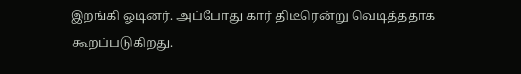இறங்கி ஓடினர். அப்போது கார் திடீரென்று வெடித்ததாக கூறப்படுகிறது.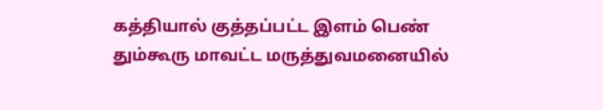கத்தியால் குத்தப்பட்ட இளம் பெண் தும்கூரு மாவட்ட மருத்துவமனையில்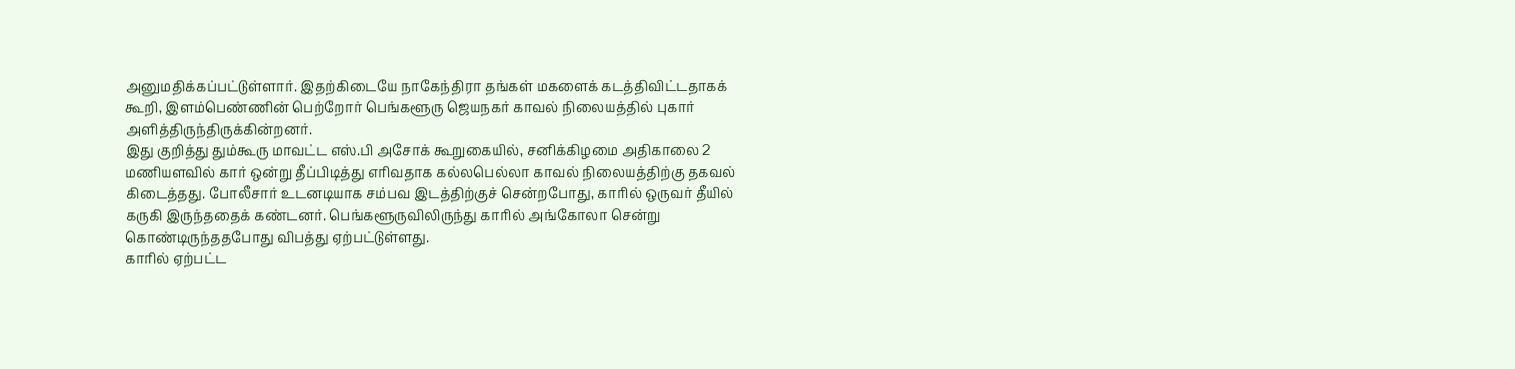அனுமதிக்கப்பட்டுள்ளார். இதற்கிடையே நாகேந்திரா தங்கள் மகளைக் கடத்திவிட்டதாகக் கூறி, இளம்பெண்ணின் பெற்றோர் பெங்களூரு ஜெயநகர் காவல் நிலையத்தில் புகார் அளித்திருந்திருக்கின்றனர்.
இது குறித்து தும்கூரு மாவட்ட எஸ்.பி அசோக் கூறுகையில், சனிக்கிழமை அதிகாலை 2 மணியளவில் கார் ஒன்று தீப்பிடித்து எரிவதாக கல்லபெல்லா காவல் நிலையத்திற்கு தகவல் கிடைத்தது. போலீசார் உடனடியாக சம்பவ இடத்திற்குச் சென்றபோது, காரில் ஒருவர் தீயில் கருகி இருந்ததைக் கண்டனர். பெங்களூருவிலிருந்து காரில் அங்கோலா சென்று கொண்டிருந்ததபோது விபத்து ஏற்பட்டுள்ளது.
காரில் ஏற்பட்ட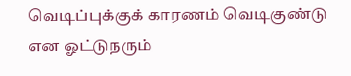வெடிப்புக்குக் காரணம் வெடிகுண்டு என ஓட்டுநரும்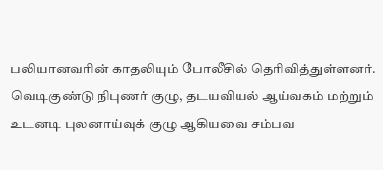பலியானவரின் காதலியும் போலீசில் தெரிவித்துள்ளனர். வெடிகுண்டு நிபுணர் குழு, தடயவியல் ஆய்வகம் மற்றும் உடனடி புலனாய்வுக் குழு ஆகியவை சம்பவ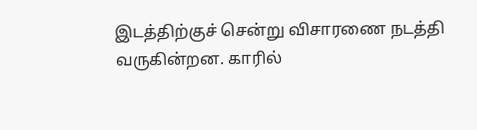இடத்திற்குச் சென்று விசாரணை நடத்தி வருகின்றன. காரில்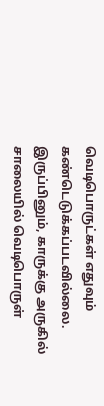வெடிபொருட்கள் எதுவும் கண்டெடுக்கப்படவில்லை. இருப்பினும், காருக்கு அருகில் சாலையில் வெடிபொருள்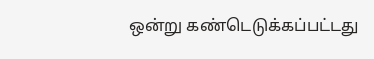ஒன்று கண்டெடுக்கப்பட்டது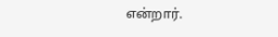என்றார்.